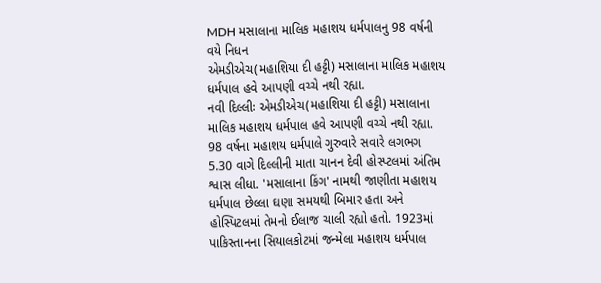MDH મસાલાના માલિક મહાશય ધર્મપાલનુ 98 વર્ષની વયે નિધન
એમડીએચ(મહાશિયા દી હટ્ટી) મસાલાના માલિક મહાશય ધર્મપાલ હવે આપણી વચ્ચે નથી રહ્યા.
નવી દિલ્લીઃ એમડીએચ(મહાશિયા દી હટ્ટી) મસાલાના માલિક મહાશય ધર્મપાલ હવે આપણી વચ્ચે નથી રહ્યા. 98 વર્ષના મહાશય ધર્મપાલે ગુરુવારે સવારે લગભગ 5.30 વાગે દિલ્લીની માતા ચાનન દેવી હોસ્પ્ટલમાં અંતિમ શ્વાસ લીધા. 'મસાલાના કિંગ' નામથી જાણીતા મહાશય ધર્મપાલ છેલ્લા ઘણા સમયથી બિમાર હતા અને હોસ્પિટલમાં તેમનો ઈલાજ ચાલી રહ્યો હતો. 1923માં પાકિસ્તાનના સિયાલકોટમાં જન્મેલા મહાશય ધર્મપાલ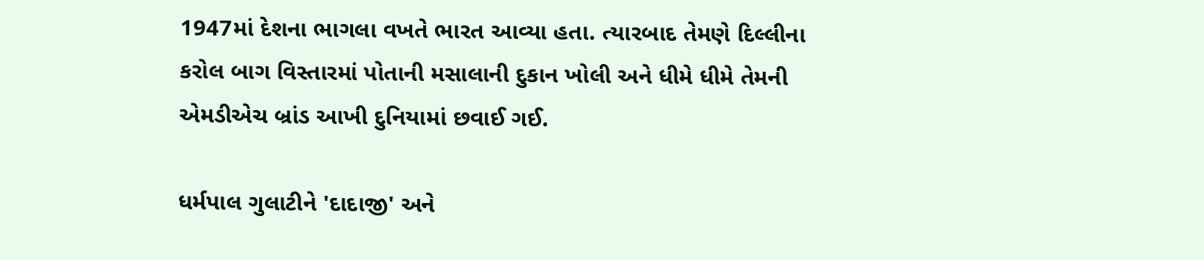1947માં દેશના ભાગલા વખતે ભારત આવ્યા હતા. ત્યારબાદ તેમણે દિલ્લીના કરોલ બાગ વિસ્તારમાં પોતાની મસાલાની દુકાન ખોલી અને ધીમે ધીમે તેમની એમડીએચ બ્રાંડ આખી દુનિયામાં છવાઈ ગઈ.

ધર્મપાલ ગુલાટીને 'દાદાજી' અને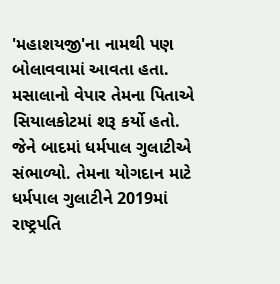'મહાશયજી'ના નામથી પણ બોલાવવામાં આવતા હતા. મસાલાનો વેપાર તેમના પિતાએ સિયાલકોટમાં શરૂ કર્યો હતો. જેને બાદમાં ધર્મપાલ ગુલાટીએ સંભાળ્યો. તેમના યોગદાન માટે ધર્મપાલ ગુલાટીને 2019માં રાષ્ટ્રપતિ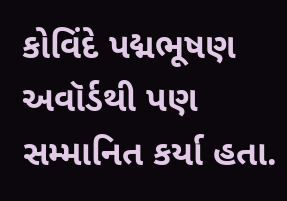કોવિંદે પદ્મભૂષણ અવૉર્ડથી પણ સમ્માનિત કર્યા હતા.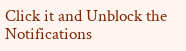Click it and Unblock the Notifications